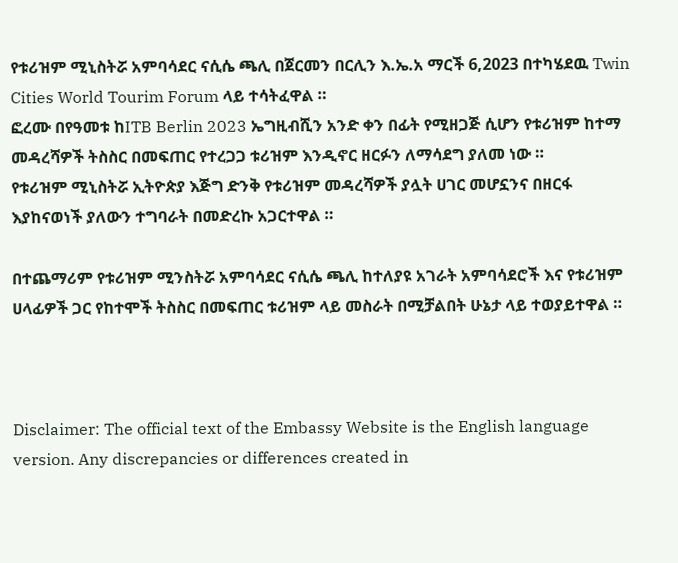የቱሪዝም ሚኒስትሯ አምባሳደር ናሲሴ ጫሊ በጀርመን በርሊን እ.ኤ.አ ማርች 6,2023 በተካሄደዉ Twin Cities World Tourim Forum ላይ ተሳትፈዋል ።
ፎረሙ በየዓመቱ ከITB Berlin 2023 ኤግዚብሺን አንድ ቀን በፊት የሚዘጋጅ ሲሆን የቱሪዝም ከተማ መዳረሻዎች ትስስር በመፍጠር የተረጋጋ ቱሪዝም እንዲኖር ዘርፉን ለማሳደግ ያለመ ነው ።
የቱሪዝም ሚኒስትሯ ኢትዮጵያ እጅግ ድንቅ የቱሪዝም መዳረሻዎች ያሏት ሀገር መሆኗንና በዘርፋ እያከናወነች ያለውን ተግባራት በመድረኩ አጋርተዋል ።

በተጨማሪም የቱሪዝም ሚንስትሯ አምባሳደር ናሲሴ ጫሊ ከተለያዩ አገራት አምባሳደሮች እና የቱሪዝም ሀላፊዎች ጋር የከተሞች ትስስር በመፍጠር ቱሪዝም ላይ መስራት በሚቻልበት ሁኔታ ላይ ተወያይተዋል ።



Disclaimer: The official text of the Embassy Website is the English language version. Any discrepancies or differences created in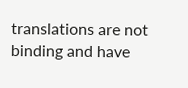translations are not binding and have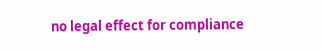no legal effect for compliance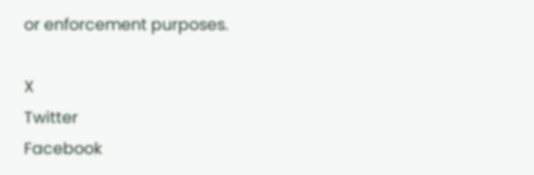or enforcement purposes.

X
Twitter
Facebook